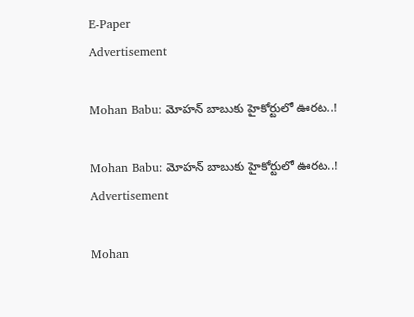E-Paper
Advertisement

Mohan Babu: మోహన్ బాబుకు హైకోర్టులో ఊరట..!

Mohan Babu: మోహన్ బాబుకు హైకోర్టులో ఊరట..!
Advertisement

Mohan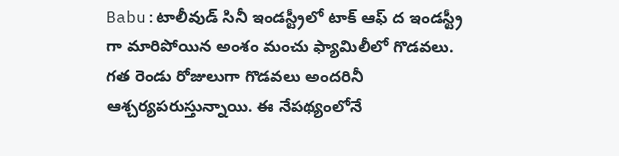Babu:టాలీవుడ్ సినీ ఇండస్ట్రీలో టాక్ ఆఫ్ ద ఇండస్ట్రీ గా మారిపోయిన అంశం మంచు ఫ్యామిలీలో గొడవలు. గత రెండు రోజులుగా గొడవలు అందరినీ ఆశ్చర్యపరుస్తున్నాయి. ఈ నేపథ్యంలోనే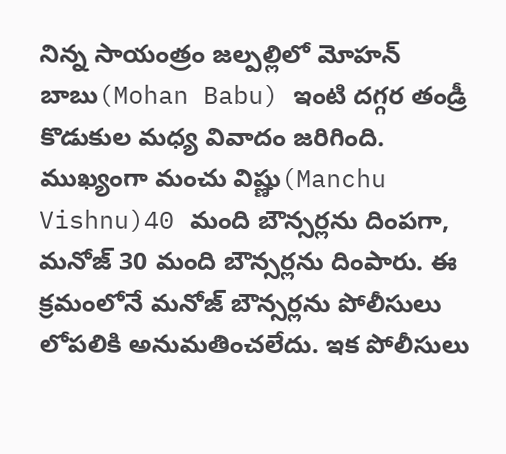నిన్న సాయంత్రం జల్పల్లిలో మోహన్ బాబు(Mohan Babu) ఇంటి దగ్గర తండ్రీ కొడుకుల మధ్య వివాదం జరిగింది. ముఖ్యంగా మంచు విష్ణు(Manchu Vishnu)40 మంది బౌన్సర్లను దింపగా, మనోజ్ 30 మంది బౌన్సర్లను దింపారు. ఈ క్రమంలోనే మనోజ్ బౌన్సర్లను పోలీసులు లోపలికి అనుమతించలేదు. ఇక పోలీసులు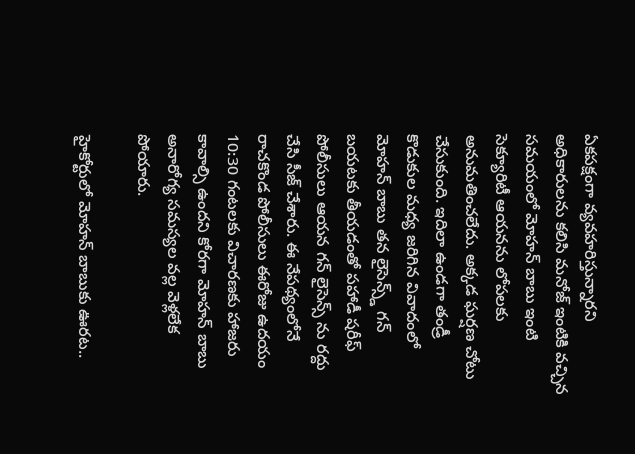ఏకపక్షంగా వ్యవహరిస్తున్నారని అధికారులను కలిసి మనోజ్ ఇంటికి వచ్చిన సమయంలో మోహన్ బాబు ఇంటి సెక్యూరిటీ ఆయనను లోపలకు అనుమతించలేదు. అక్కడ ఘర్షణ చోటు చేసుకుంది. ఇదిలా ఉండగా తండ్రీ కొడుకుల మధ్య జరిగిన వివాదంలో మోహన్ బాబు తన లైసెన్స్డ్ గన్ బయటకు తీయడంతో పహాడీ షరీఫ్ పోలీసులు ఆయన గన్ లైసెన్స్ ను రద్దు చేసి సీజ్ చేశారు. ఈ నేపథ్యంలోనే రాచకొండ పోలీసులు ఈరోజు ఉదయం 10:30 గంటలకు విచారణకు హాజరు కావాల్సి ఉందని కోరగా మోహన్ బాబు అనారోగ్య సమస్యల వల్ల వెళ్లలేక పోయారు.

హైకోర్టులో మోహన్ బాబుకు ఊరట..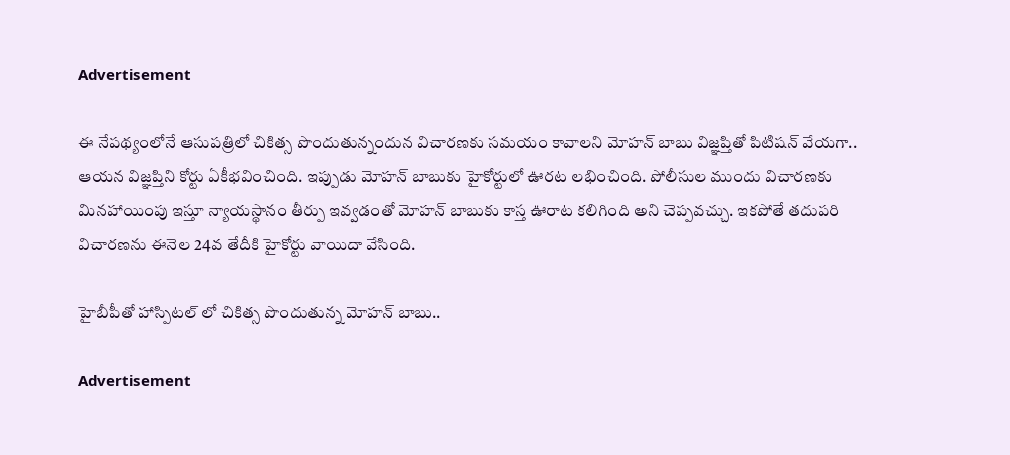Advertisement

ఈ నేపథ్యంలోనే ఆసుపత్రిలో చికిత్స పొందుతున్నందున విచారణకు సమయం కావాలని మోహన్ బాబు విజ్ఞప్తితో పిటిషన్ వేయగా.. ఆయన విజ్ఞప్తిని కోర్టు ఏకీభవించింది. ఇప్పుడు మోహన్ బాబుకు హైకోర్టులో ఊరట లభించింది. పోలీసుల ముందు విచారణకు మినహాయింపు ఇస్తూ న్యాయస్థానం తీర్పు ఇవ్వడంతో మోహన్ బాబుకు కాస్త ఊరాట కలిగింది అని చెప్పవచ్చు. ఇకపోతే తదుపరి విచారణను ఈనెల 24వ తేదీకి హైకోర్టు వాయిదా వేసింది.

హైబీపీతో హాస్పిటల్ లో చికిత్స పొందుతున్న మోహన్ బాబు..

Advertisement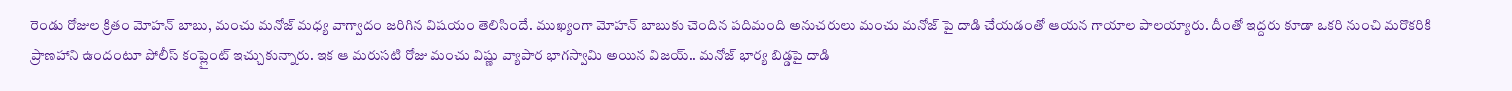రెండు రోజుల క్రితం మోహన్ బాబు, మంచు మనోజ్ మధ్య వాగ్వాదం జరిగిన విషయం తెలిసిందే. ముఖ్యంగా మోహన్ బాబుకు చెందిన పదిమంది అనుచరులు మంచు మనోజ్ పై దాడి చేయడంతో ఆయన గాయాల పాలయ్యారు. దీంతో ఇద్దరు కూడా ఒకరి నుంచి మరొకరికి ప్రాణహాని ఉందంటూ పోలీస్ కంప్లైంట్ ఇచ్చుకున్నారు. ఇక ఆ మరుసటి రోజు మంచు విష్ణు వ్యాపార భాగస్వామి అయిన విజయ్.. మనోజ్ భార్య బిడ్డపై దాడి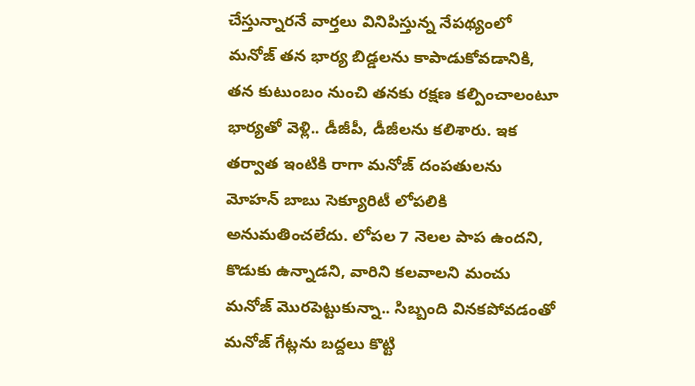చేస్తున్నారనే వార్తలు వినిపిస్తున్న నేపథ్యంలో మనోజ్ తన భార్య బిడ్డలను కాపాడుకోవడానికి, తన కుటుంబం నుంచి తనకు రక్షణ కల్పించాలంటూ భార్యతో వెళ్లి.. డీజీపీ, డీజీలను కలిశారు. ఇక తర్వాత ఇంటికి రాగా మనోజ్ దంపతులను మోహన్ బాబు సెక్యూరిటీ లోపలికి అనుమతించలేదు. లోపల 7 నెలల పాప ఉందని, కొడుకు ఉన్నాడని, వారిని కలవాలని మంచు మనోజ్ మొరపెట్టుకున్నా.. సిబ్బంది వినకపోవడంతో మనోజ్ గేట్లను బద్దలు కొట్టి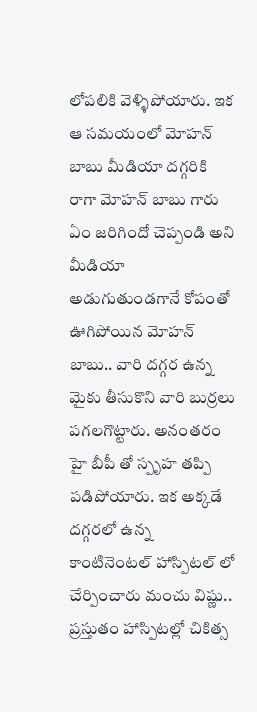లోపలికి వెళ్ళిపోయారు. ఇక ఆ సమయంలో మోహన్ బాబు మీడియా దగ్గరికి రాగా మోహన్ బాబు గారు ఏం జరిగిందో చెప్పండి అని మీడియా అడుగుతుండగానే కోపంతో ఊగిపోయిన మోహన్ బాబు.. వారి దగ్గర ఉన్న మైకు తీసుకొని వారి బుర్రలు పగలగొట్టారు. అనంతరం హై బీపీ తో స్పృహ తప్పి పడిపోయారు. ఇక అక్కడే దగ్గరలో ఉన్న కాంటినెంటల్ హాస్పిటల్ లో చేర్పించారు మంచు విష్ణు.. ప్రస్తుతం హాస్పిటల్లో చికిత్స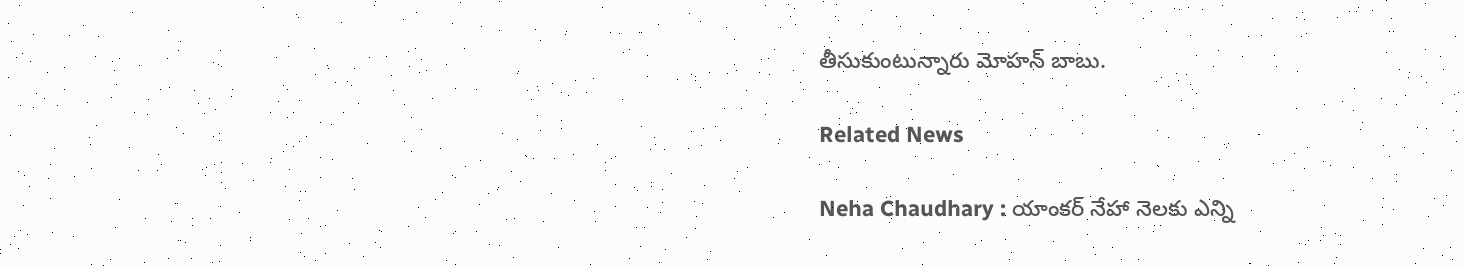తీసుకుంటున్నారు మోహన్ బాబు.

Related News

Neha Chaudhary : యాంకర్ నేహా నెలకు ఎన్ని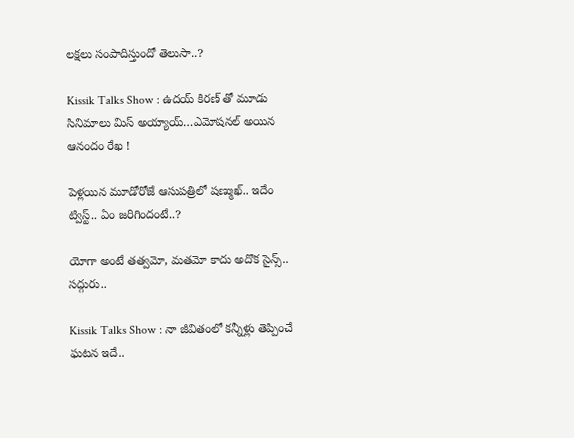లక్షలు సంపాదిస్తుందో తెలుసా..?

Kissik Talks Show : ఉదయ్ కిరణ్ తో మూడు సినిమాలు మిస్ అయ్యాయ్…ఎమోషనల్ అయిన ఆనందం రేఖ !

పెళ్లయిన మూడోరోజే ఆసుపత్రిలో షణ్ముఖ్.. ఇదేం ట్విస్ట్.. ఏం జరిగిందంటే..?

యోగా అంటే తత్వమో, మతమో కాదు అదొక సైన్స్.. సద్గురు..

Kissik Talks Show : నా జీవితంలో కన్నీళ్లు తెప్పించే ఘటన ఇదే..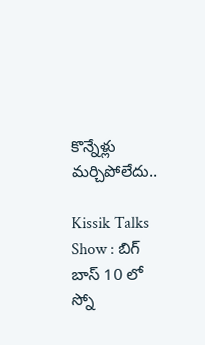కొన్నేళ్లు మర్చిపోలేదు..

Kissik Talks Show : బిగ్ బాస్ 10 లో స్నో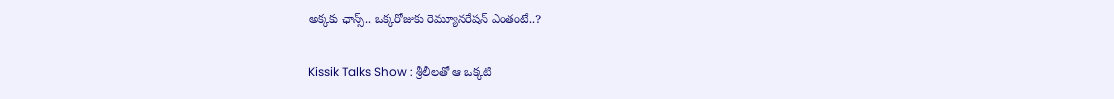అక్కకు ఛాన్స్.. ఒక్కరోజుకు రెమ్యూనరేషన్ ఎంతంటే..?

Kissik Talks Show : శ్రీలీలతో ఆ ఒక్కటి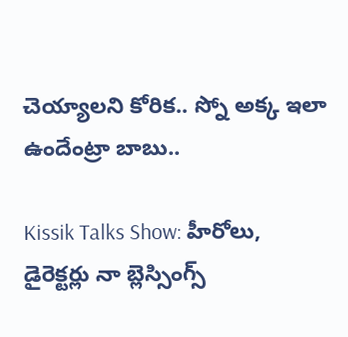చెయ్యాలని కోరిక.. స్నో అక్క ఇలా ఉందేంట్రా బాబు..

Kissik Talks Show: హీరోలు, డైరెక్టర్లు నా బ్లెస్సింగ్స్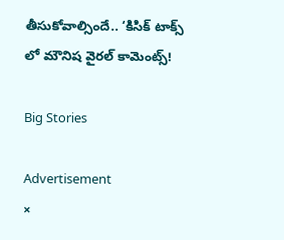తీసుకోవాల్సిందే.. ‘కిసిక్ టాక్స్ లో మౌనిష వైరల్ కామెంట్స్!

Big Stories

Advertisement
×